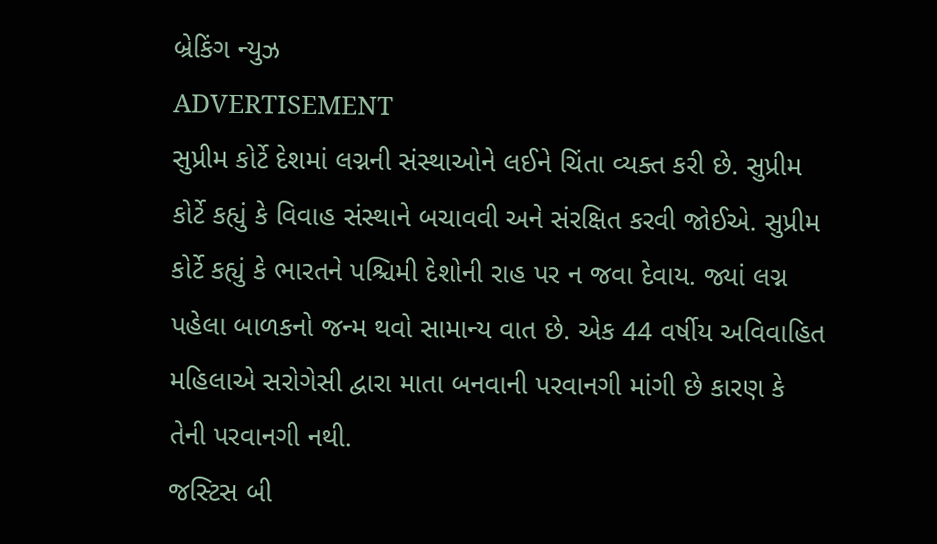બ્રેકિંગ ન્યુઝ
ADVERTISEMENT
સુપ્રીમ કોર્ટે દેશમાં લગ્નની સંસ્થાઓને લઈને ચિંતા વ્યક્ત કરી છે. સુપ્રીમ કોર્ટે કહ્યું કે વિવાહ સંસ્થાને બચાવવી અને સંરક્ષિત કરવી જોઈએ. સુપ્રીમ કોર્ટે કહ્યું કે ભારતને પશ્ચિમી દેશોની રાહ પર ન જવા દેવાય. જ્યાં લગ્ન પહેલા બાળકનો જન્મ થવો સામાન્ય વાત છે. એક 44 વર્ષીય અવિવાહિત મહિલાએ સરોગેસી દ્વારા માતા બનવાની પરવાનગી માંગી છે કારણ કે તેની પરવાનગી નથી.
જસ્ટિસ બી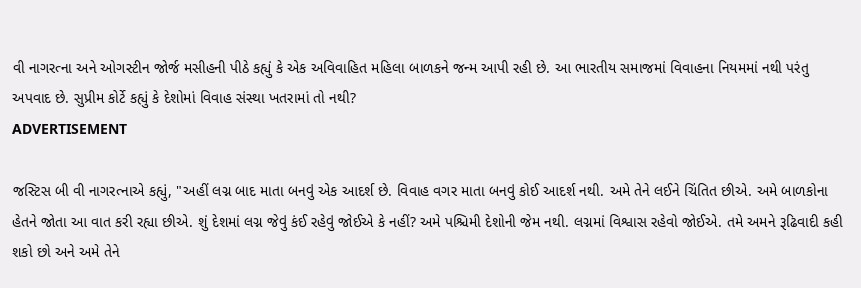વી નાગરત્ના અને ઓગસ્ટીન જોર્જ મસીહની પીઠે કહ્યું કે એક અવિવાહિત મહિલા બાળકને જન્મ આપી રહી છે. આ ભારતીય સમાજમાં વિવાહના નિયમમાં નથી પરંતુ અપવાદ છે. સુપ્રીમ કોર્ટે કહ્યું કે દેશોમાં વિવાહ સંસ્થા ખતરામાં તો નથી?
ADVERTISEMENT

જસ્ટિસ બી વી નાગરત્નાએ કહ્યું, "અહીં લગ્ન બાદ માતા બનવું એક આદર્શ છે. વિવાહ વગર માતા બનવું કોઈ આદર્શ નથી. અમે તેને લઈને ચિંતિત છીએ. અમે બાળકોના હેતને જોતા આ વાત કરી રહ્યા છીએ. શું દેશમાં લગ્ન જેવું કંઈ રહેવું જોઈએ કે નહીં? અમે પશ્ચિમી દેશોની જેમ નથી. લગ્નમાં વિશ્વાસ રહેવો જોઈએ. તમે અમને રૂઢિવાદી કહી શકો છો અને અમે તેને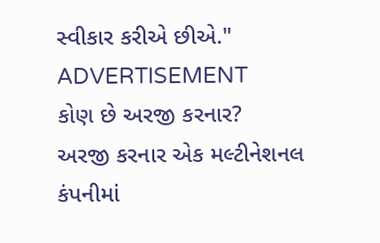સ્વીકાર કરીએ છીએ."
ADVERTISEMENT
કોણ છે અરજી કરનાર?
અરજી કરનાર એક મલ્ટીનેશનલ કંપનીમાં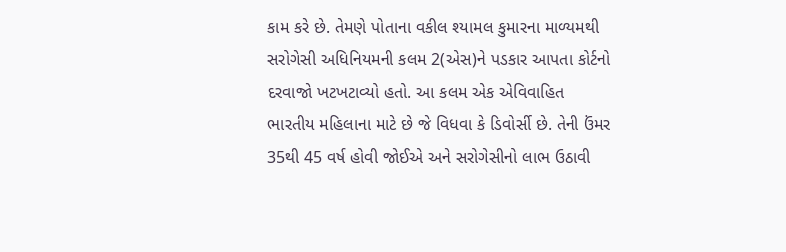કામ કરે છે. તેમણે પોતાના વકીલ શ્યામલ કુમારના માળ્યમથી સરોગેસી અધિનિયમની કલમ 2(એસ)ને પડકાર આપતા કોર્ટનો દરવાજો ખટખટાવ્યો હતો. આ કલમ એક એવિવાહિત ભારતીય મહિલાના માટે છે જે વિધવા કે ડિવોર્સી છે. તેની ઉંમર 35થી 45 વર્ષ હોવી જોઈએ અને સરોગેસીનો લાભ ઉઠાવી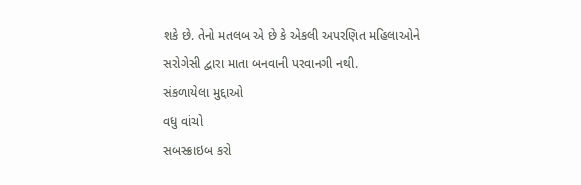શકે છે. તેનો મતલબ એ છે કે એકલી અપરણિત મહિલાઓને સરોગેસી દ્વારા માતા બનવાની પરવાનગી નથી.
સંકળાયેલા મુદ્દાઓ
વધુ વાંચો
સબસ્ક્રાઇબ કરો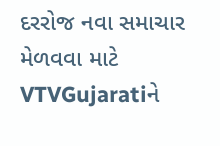દરરોજ નવા સમાચાર મેળવવા માટે VTVGujaratiને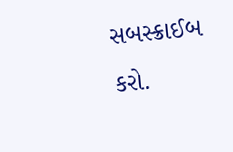સબસ્ક્રાઈબ કરો.